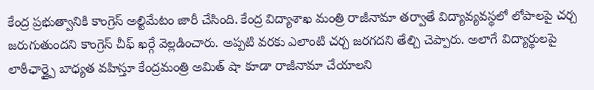కేంద్ర ప్రభుత్వానికి కాంగ్రెస్ అల్టిమేటం జారీ చేసింది. కేంద్ర విద్యాశాఖ మంత్రి రాజీనామా తర్వాతే విద్యావ్యవస్థలో లోపాలపై చర్చ జరుగుతుందని కాంగ్రెస్ చీఫ్ ఖర్గే వెల్లడించారు. అప్పటి వరకు ఎలాంటి చర్చ జరగదని తేల్చి చెప్పారు. అలాగే విద్యార్థులపై లాఠీఛార్జ్పై బాధ్యత వహిస్తూ కేంద్రమంత్రి అమిత్ షా కూడా రాజీనామా చేయాలని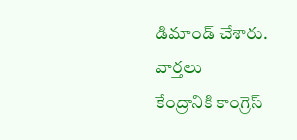డిమాండ్ చేశారు.
వార్తలు
కేంద్రానికి కాంగ్రెస్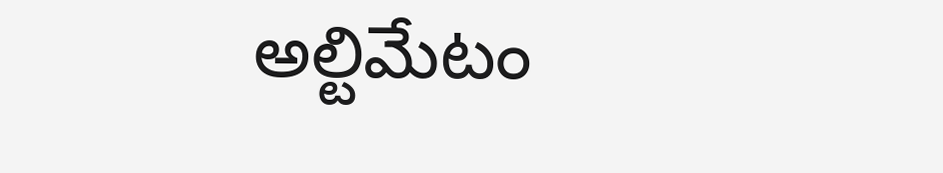అల్టిమేటం